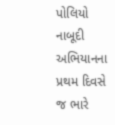પોલિયો નાબૂદી અભિયાનના પ્રથમ દિવસે જ ભારે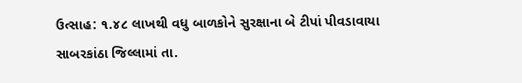ઉત્સાહ: ૧.૪૮ લાખથી વધુ બાળકોને સુરક્ષાના બે ટીપાં પીવડાવાયા
સાબરકાંઠા જિલ્લામાં તા.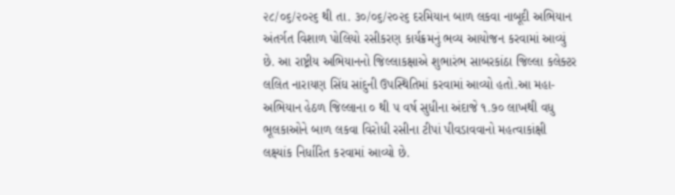૨૮/૦૬/૨૦૨૬ થી તા. ૩૦/૦૬/૨૦૨૬ દરમિયાન બાળ લકવા નાબૂદી અભિયાન અંતર્ગત વિશાળ પોલિયો રસીકરણ કાર્યક્રમનું ભવ્ય આયોજન કરવામાં આવ્યું છે. આ રાષ્ટ્રીય અભિયાનનો જિલ્લાકક્ષાએ શુભારંભ સાબરકાંઠા જિલ્લા કલેક્ટર લલિત નારાયણ સિંઘ સાંદુની ઉપસ્થિતિમાં કરવામાં આવ્યો હતો.આ મહા-અભિયાન હેઠળ જિલ્લાના ૦ થી ૫ વર્ષ સુધીના અંદાજે ૧.૭૦ લાખથી વધુ ભૂલકાઓને બાળ લકવા વિરોધી રસીના ટીપાં પીવડાવવાનો મહત્વાકાંક્ષી લક્ષ્યાંક નિર્ધારિત કરવામાં આવ્યો છે.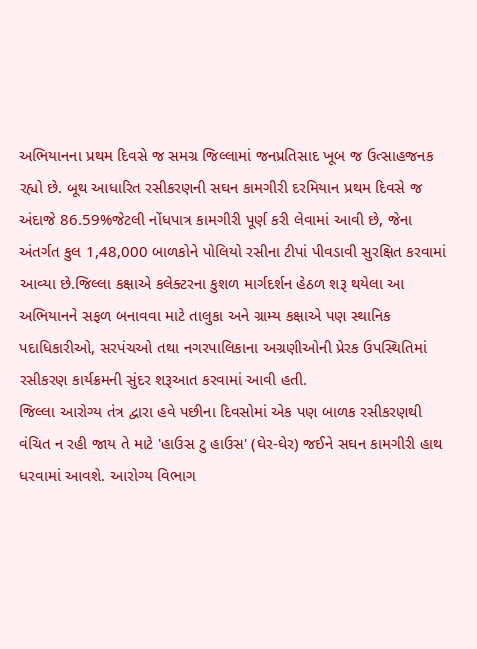અભિયાનના પ્રથમ દિવસે જ સમગ્ર જિલ્લામાં જનપ્રતિસાદ ખૂબ જ ઉત્સાહજનક રહ્યો છે. બૂથ આધારિત રસીકરણની સઘન કામગીરી દરમિયાન પ્રથમ દિવસે જ અંદાજે 86.59%જેટલી નોંધપાત્ર કામગીરી પૂર્ણ કરી લેવામાં આવી છે, જેના અંતર્ગત કુલ 1,48,000 બાળકોને પોલિયો રસીના ટીપાં પીવડાવી સુરક્ષિત કરવામાં આવ્યા છે.જિલ્લા કક્ષાએ કલેક્ટરના કુશળ માર્ગદર્શન હેઠળ શરૂ થયેલા આ અભિયાનને સફળ બનાવવા માટે તાલુકા અને ગ્રામ્ય કક્ષાએ પણ સ્થાનિક પદાધિકારીઓ, સરપંચઓ તથા નગરપાલિકાના અગ્રણીઓની પ્રેરક ઉપસ્થિતિમાં રસીકરણ કાર્યક્રમની સુંદર શરૂઆત કરવામાં આવી હતી.
જિલ્લા આરોગ્ય તંત્ર દ્વારા હવે પછીના દિવસોમાં એક પણ બાળક રસીકરણથી વંચિત ન રહી જાય તે માટે 'હાઉસ ટુ હાઉસ' (ઘેર-ઘેર) જઈને સઘન કામગીરી હાથ ધરવામાં આવશે. આરોગ્ય વિભાગ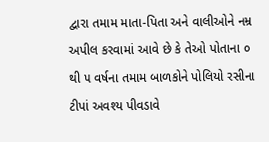દ્વારા તમામ માતા-પિતા અને વાલીઓને નમ્ર અપીલ કરવામાં આવે છે કે તેઓ પોતાના ૦ થી ૫ વર્ષના તમામ બાળકોને પોલિયો રસીના ટીપાં અવશ્ય પીવડાવે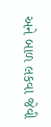અને બાળ લકવા જેવી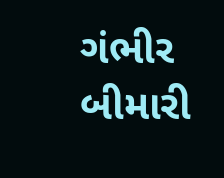ગંભીર બીમારી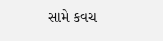સામે કવચ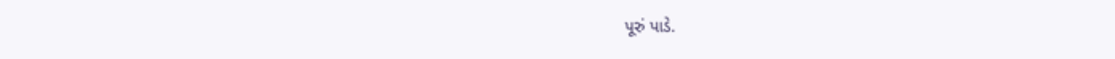પૂરું પાડે.